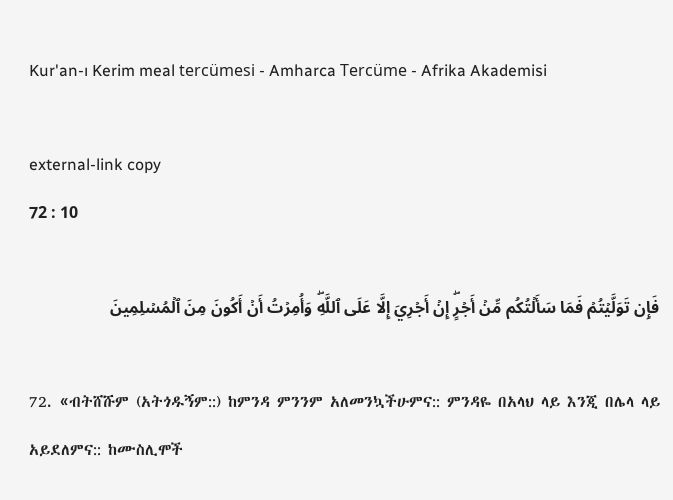Kur'an-ı Kerim meal tercümesi - Amharca Tercüme - Afrika Akademisi

external-link copy
72 : 10

فَإِن تَوَلَّيۡتُمۡ فَمَا سَأَلۡتُكُم مِّنۡ أَجۡرٍۖ إِنۡ أَجۡرِيَ إِلَّا عَلَى ٱللَّهِۖ وَأُمِرۡتُ أَنۡ أَكُونَ مِنَ ٱلۡمُسۡلِمِينَ

72. «ብትሸሹም (አትጎዱኝም::) ከምንዳ ምንንም አለመንኳችሁምና:: ምንዳዬ በአላህ ላይ እንጂ በሌላ ላይ አይደለምና:: ከሙስሊሞች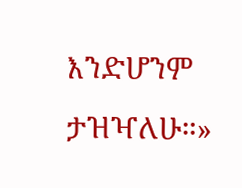እንድሆንም ታዝዣለሁ።»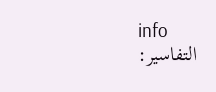info
التفاسير: